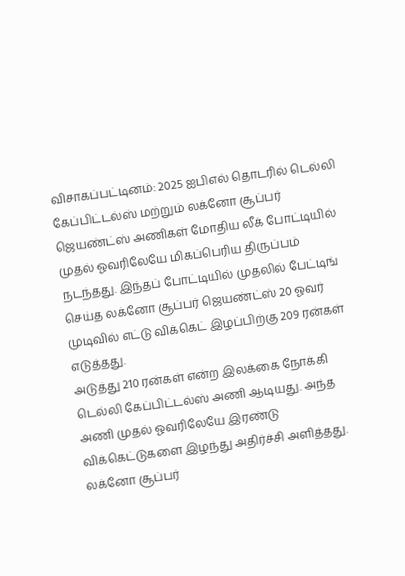விசாகப்பட்டினம்: 2025 ஐபிஎல் தொடரில் டெல்லி கேப்பிட்டல்ஸ் மற்றும் லக்னோ சூப்பர் ஜெயண்ட்ஸ் அணிகள் மோதிய லீக் போட்டியில் முதல் ஓவரிலேயே மிகப்பெரிய திருப்பம் நடந்தது. இந்தப் போட்டியில் முதலில் பேட்டிங் செய்த லக்னோ சூப்பர் ஜெயண்ட்ஸ் 20 ஓவர் முடிவில் எட்டு விக்கெட் இழப்பிற்கு 209 ரன்கள் எடுத்தது.
அடுத்து 210 ரன்கள் என்ற இலக்கை நோக்கி டெல்லி கேப்பிட்டல்ஸ் அணி ஆடியது. அந்த அணி முதல் ஓவரிலேயே இரண்டு விக்கெட்டுகளை இழந்து அதிர்ச்சி அளித்தது. லக்னோ சூப்பர்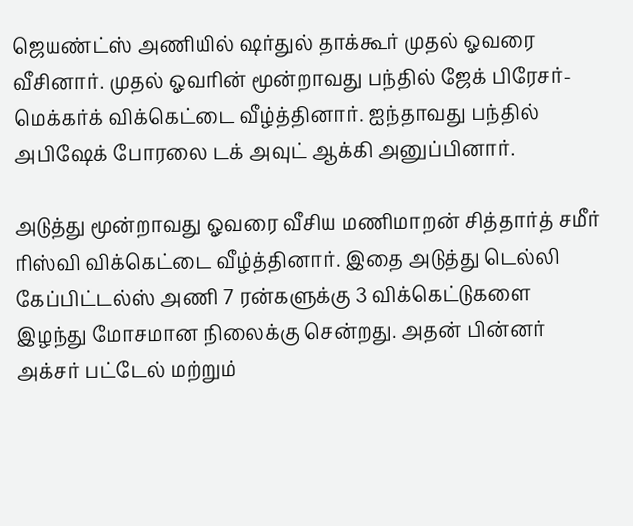ஜெயண்ட்ஸ் அணியில் ஷர்துல் தாக்கூர் முதல் ஓவரை வீசினார். முதல் ஓவரின் மூன்றாவது பந்தில் ஜேக் பிரேசர்-மெக்கர்க் விக்கெட்டை வீழ்த்தினார். ஐந்தாவது பந்தில் அபிஷேக் போரலை டக் அவுட் ஆக்கி அனுப்பினார்.

அடுத்து மூன்றாவது ஓவரை வீசிய மணிமாறன் சித்தார்த் சமீர் ரிஸ்வி விக்கெட்டை வீழ்த்தினார். இதை அடுத்து டெல்லி கேப்பிட்டல்ஸ் அணி 7 ரன்களுக்கு 3 விக்கெட்டுகளை இழந்து மோசமான நிலைக்கு சென்றது. அதன் பின்னர் அக்சர் பட்டேல் மற்றும்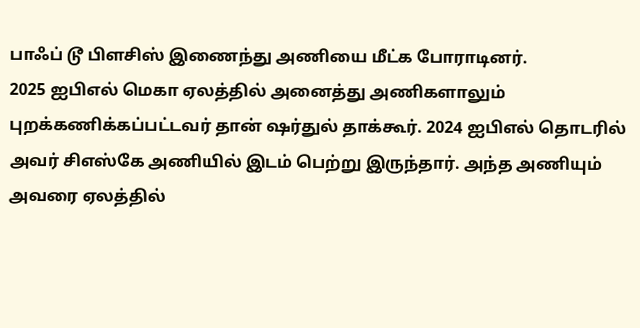பாஃப் டூ பிளசிஸ் இணைந்து அணியை மீட்க போராடினர்.
2025 ஐபிஎல் மெகா ஏலத்தில் அனைத்து அணிகளாலும் புறக்கணிக்கப்பட்டவர் தான் ஷர்துல் தாக்கூர். 2024 ஐபிஎல் தொடரில் அவர் சிஎஸ்கே அணியில் இடம் பெற்று இருந்தார். அந்த அணியும் அவரை ஏலத்தில்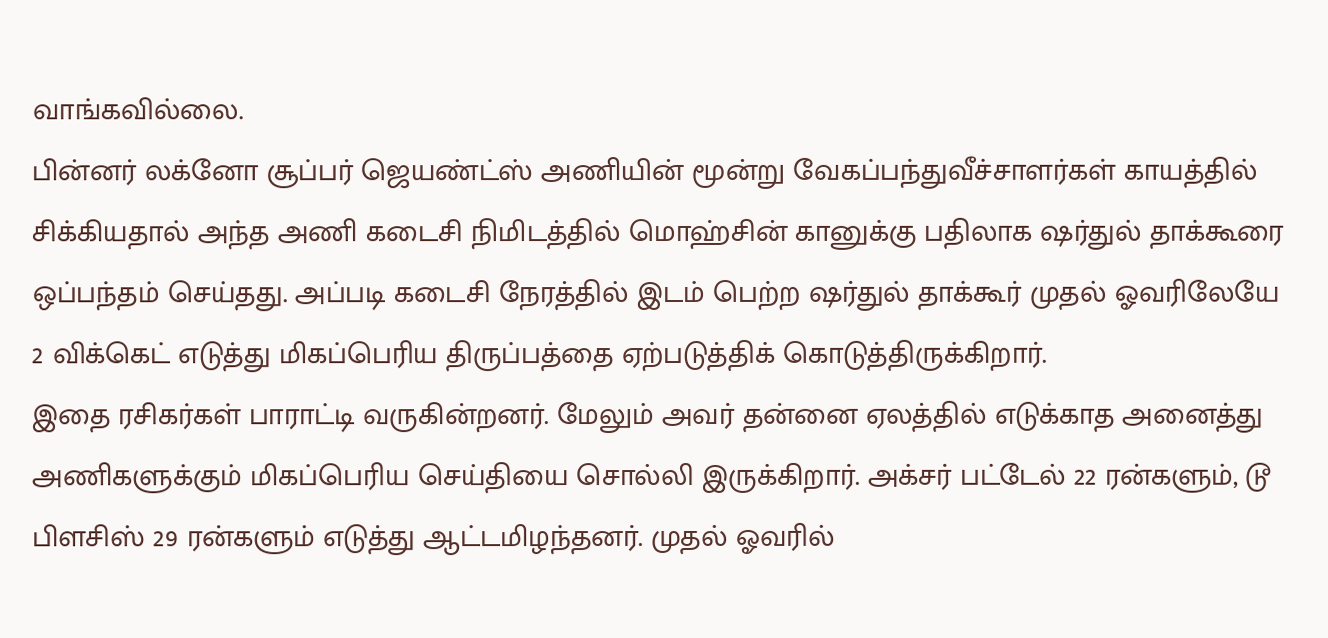வாங்கவில்லை.
பின்னர் லக்னோ சூப்பர் ஜெயண்ட்ஸ் அணியின் மூன்று வேகப்பந்துவீச்சாளர்கள் காயத்தில் சிக்கியதால் அந்த அணி கடைசி நிமிடத்தில் மொஹ்சின் கானுக்கு பதிலாக ஷர்துல் தாக்கூரை ஒப்பந்தம் செய்தது. அப்படி கடைசி நேரத்தில் இடம் பெற்ற ஷர்துல் தாக்கூர் முதல் ஓவரிலேயே 2 விக்கெட் எடுத்து மிகப்பெரிய திருப்பத்தை ஏற்படுத்திக் கொடுத்திருக்கிறார்.
இதை ரசிகர்கள் பாராட்டி வருகின்றனர். மேலும் அவர் தன்னை ஏலத்தில் எடுக்காத அனைத்து அணிகளுக்கும் மிகப்பெரிய செய்தியை சொல்லி இருக்கிறார். அக்சர் பட்டேல் 22 ரன்களும், டூ பிளசிஸ் 29 ரன்களும் எடுத்து ஆட்டமிழந்தனர். முதல் ஓவரில்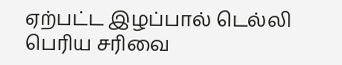ஏற்பட்ட இழப்பால் டெல்லி பெரிய சரிவை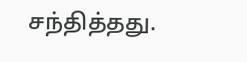சந்தித்தது.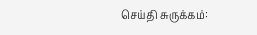செய்தி சுருக்கம்: